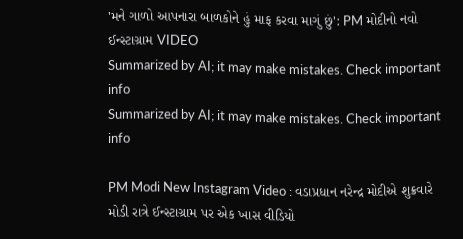'મને ગાળો આપનારા બાળકોને હું માફ કરવા માગું છું': PM મોદીનો નવો ઈન્સ્ટાગ્રામ VIDEO
Summarized by AI; it may make mistakes. Check important info
Summarized by AI; it may make mistakes. Check important info

PM Modi New Instagram Video : વડાપ્રધાન નરેન્દ્ર મોદીએ શુક્રવારે મોડી રાત્રે ઈન્સ્ટાગ્રામ પર એક ખાસ વીડિયો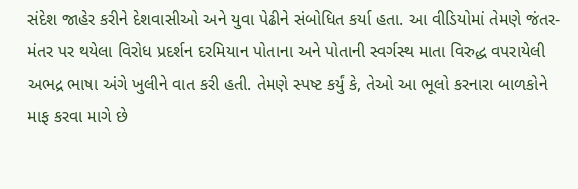સંદેશ જાહેર કરીને દેશવાસીઓ અને યુવા પેઢીને સંબોધિત કર્યા હતા. આ વીડિયોમાં તેમણે જંતર-મંતર પર થયેલા વિરોધ પ્રદર્શન દરમિયાન પોતાના અને પોતાની સ્વર્ગસ્થ માતા વિરુદ્ધ વપરાયેલી અભદ્ર ભાષા અંગે ખુલીને વાત કરી હતી. તેમણે સ્પષ્ટ કર્યું કે, તેઓ આ ભૂલો કરનારા બાળકોને માફ કરવા માગે છે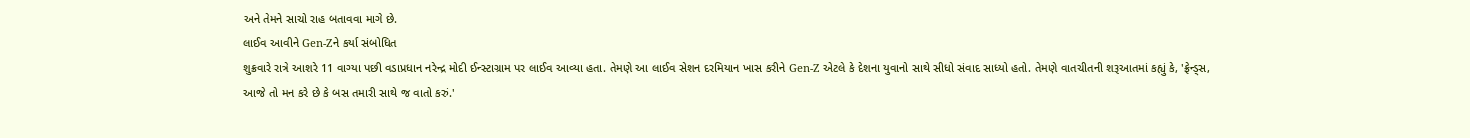અને તેમને સાચો રાહ બતાવવા માગે છે.
લાઈવ આવીને Gen-Zને કર્યા સંબોધિત
શુક્રવારે રાત્રે આશરે 11 વાગ્યા પછી વડાપ્રધાન નરેન્દ્ર મોદી ઈન્સ્ટાગ્રામ પર લાઈવ આવ્યા હતા. તેમણે આ લાઈવ સેશન દરમિયાન ખાસ કરીને Gen-Z એટલે કે દેશના યુવાનો સાથે સીધો સંવાદ સાધ્યો હતો. તેમણે વાતચીતની શરૂઆતમાં કહ્યું કે, 'ફ્રેન્ડ્સ, આજે તો મન કરે છે કે બસ તમારી સાથે જ વાતો કરું.'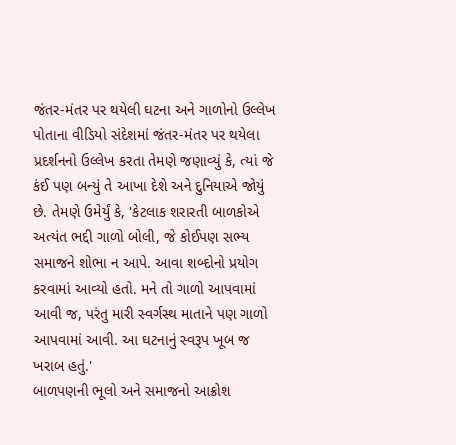જંતર-મંતર પર થયેલી ઘટના અને ગાળોનો ઉલ્લેખ
પોતાના વીડિયો સંદેશમાં જંતર-મંતર પર થયેલા પ્રદર્શનનો ઉલ્લેખ કરતા તેમણે જણાવ્યું કે, ત્યાં જે કંઈ પણ બન્યું તે આખા દેશે અને દુનિયાએ જોયું છે. તેમણે ઉમેર્યું કે, 'કેટલાક શરારતી બાળકોએ અત્યંત ભદ્દી ગાળો બોલી, જે કોઈપણ સભ્ય સમાજને શોભા ન આપે. આવા શબ્દોનો પ્રયોગ કરવામાં આવ્યો હતો. મને તો ગાળો આપવામાં આવી જ, પરંતુ મારી સ્વર્ગસ્થ માતાને પણ ગાળો આપવામાં આવી. આ ઘટનાનું સ્વરૂપ ખૂબ જ ખરાબ હતું.'
બાળપણની ભૂલો અને સમાજનો આક્રોશ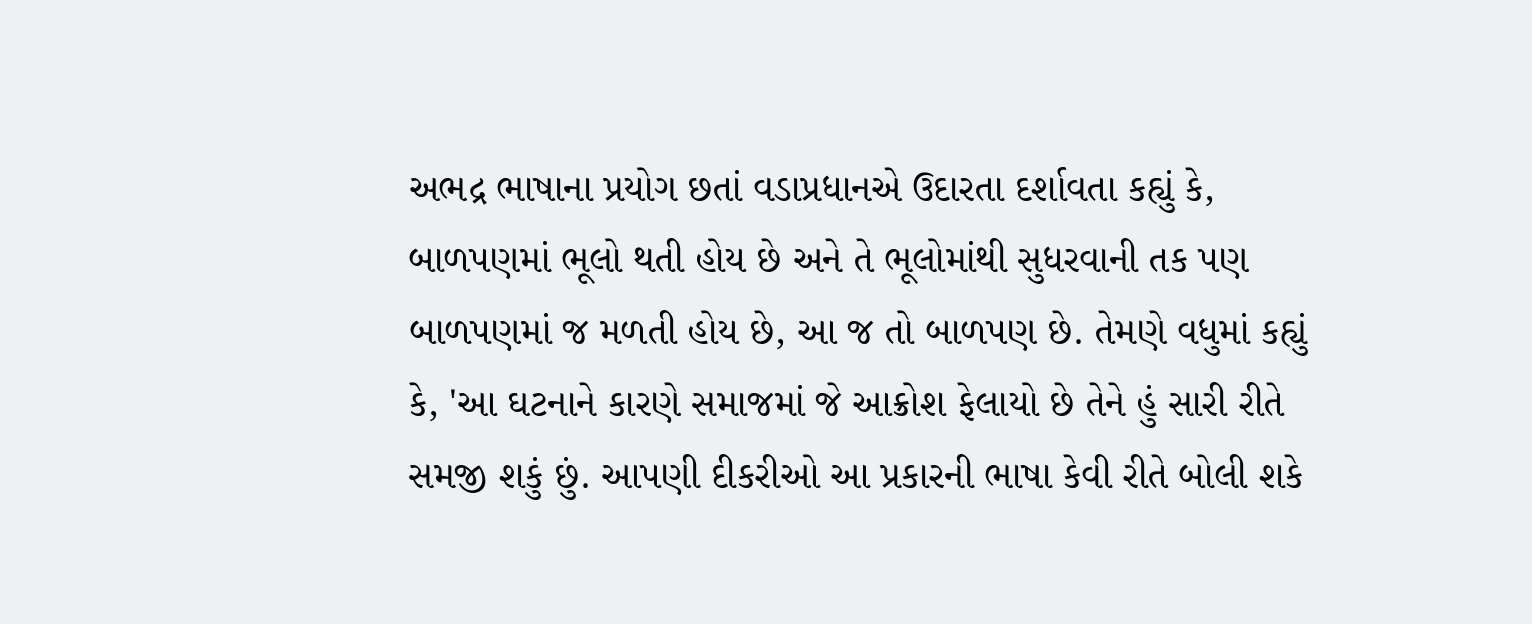અભદ્ર ભાષાના પ્રયોગ છતાં વડાપ્રધાનએ ઉદારતા દર્શાવતા કહ્યું કે, બાળપણમાં ભૂલો થતી હોય છે અને તે ભૂલોમાંથી સુધરવાની તક પણ બાળપણમાં જ મળતી હોય છે, આ જ તો બાળપણ છે. તેમણે વધુમાં કહ્યું કે, 'આ ઘટનાને કારણે સમાજમાં જે આક્રોશ ફેલાયો છે તેને હું સારી રીતે સમજી શકું છું. આપણી દીકરીઓ આ પ્રકારની ભાષા કેવી રીતે બોલી શકે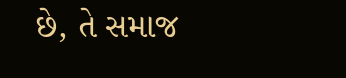છે, તે સમાજ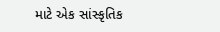માટે એક સાંસ્કૃતિક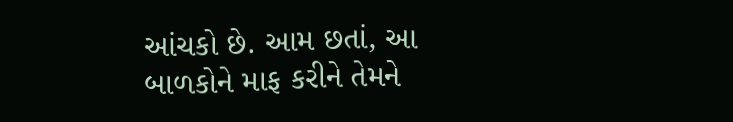આંચકો છે. આમ છતાં, આ બાળકોને માફ કરીને તેમને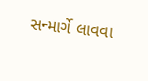સન્માર્ગે લાવવા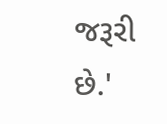જરૂરી છે.'